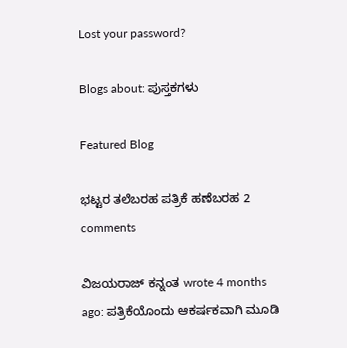Lost your password?

Blogs about: ಪುಸ್ತಕಗಳು

Featured Blog

ಭಟ್ಟರ ತಲೆಬರಹ ಪತ್ರಿಕೆ ಹಣೆಬರಹ 2 comments

ವಿಜಯರಾಜ್ ಕನ್ನಂತ wrote 4 months ago: ಪತ್ರಿಕೆಯೊಂದು ಆಕರ್ಷಕವಾಗಿ ಮೂಡಿ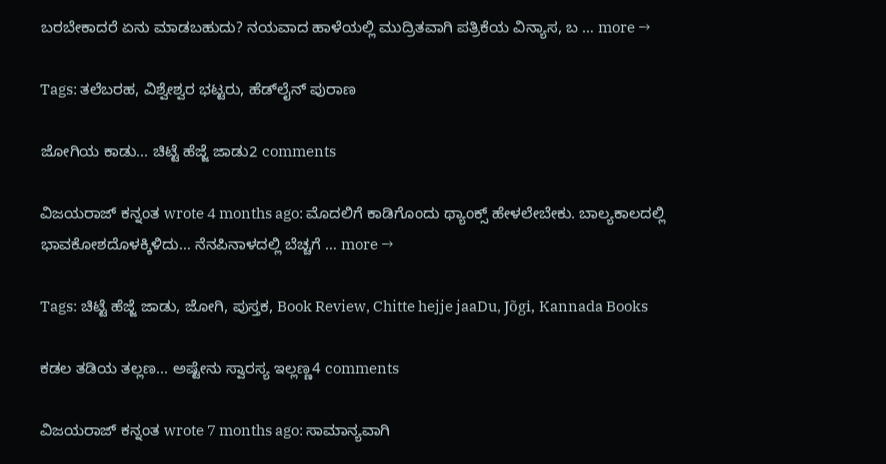ಬರಬೇಕಾದರೆ ಏನು ಮಾಡಬಹುದು? ನಯವಾದ ಹಾಳೆಯಲ್ಲಿ ಮುದ್ರಿತವಾಗಿ ಪತ್ರಿಕೆಯ ವಿನ್ಯಾಸ, ಬ … more →

Tags: ತಲೆಬರಹ, ವಿಶ್ವೇಶ್ವರ ಭಟ್ಟರು, ಹೆಡ್‌ಲೈನ್ ಪುರಾಣ

ಜೋಗಿಯ ಕಾಡು... ಚಿಟ್ಟೆ ಹೆಜ್ಜೆ ಜಾಡು2 comments

ವಿಜಯರಾಜ್ ಕನ್ನಂತ wrote 4 months ago: ಮೊದಲಿಗೆ ಕಾಡಿಗೊಂದು ಥ್ಯಾಂಕ್ಸ್ ಹೇಳಲೇಬೇಕು. ಬಾಲ್ಯಕಾಲದಲ್ಲಿ ಭಾವಕೋಶದೊಳಕ್ಕಿಳಿದು… ನೆನಪಿನಾಳದಲ್ಲಿ ಬೆಚ್ಚಗೆ … more →

Tags: ಚಿಟ್ಟೆ ಹೆಜ್ಜೆ ಜಾಡು, ಜೋಗಿ, ಪುಸ್ತಕ, Book Review, Chitte hejje jaaDu, Jõgi, Kannada Books

ಕಡಲ ತಡಿಯ ತಲ್ಲಣ... ಅಷ್ಟೇನು ಸ್ವಾರಸ್ಯ ಇಲ್ಲಣ್ಣ4 comments

ವಿಜಯರಾಜ್ ಕನ್ನಂತ wrote 7 months ago: ಸಾಮಾನ್ಯವಾಗಿ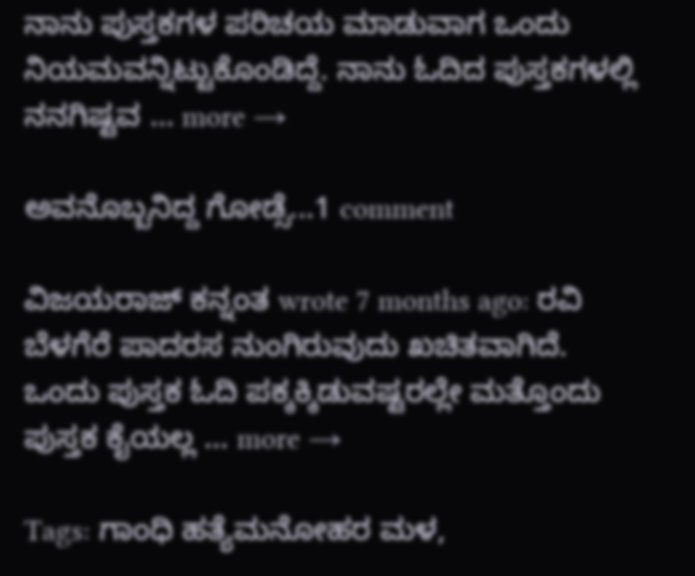ನಾನು ಪುಸ್ತಕಗಳ ಪರಿಚಯ ಮಾಡುವಾಗ ಒಂದು ನಿಯಮವನ್ನಿಟ್ಟುಕೊಂಡಿದ್ದೆ. ನಾನು ಓದಿದ ಪುಸ್ತಕಗಳಲ್ಲಿ ನನಗಿಷ್ಟವ … more →

ಅವನೊಬ್ಬನಿದ್ದ ಗೋಡ್ಸೆ...1 comment

ವಿಜಯರಾಜ್ ಕನ್ನಂತ wrote 7 months ago: ರವಿ ಬೆಳಗೆರೆ ಪಾದರಸ ನುಂಗಿರುವುದು ಖಚಿತವಾಗಿದೆ. ಒಂದು ಪುಸ್ತಕ ಓದಿ ಪಕ್ಕಕ್ಕಿಡುವಷ್ಟರಲ್ಲೇ ಮತ್ತೊಂದು ಪುಸ್ತಕ ಕೈಯಲ್ಲ … more →

Tags: ಗಾಂಧಿ ಹತ್ಯೆಮನೋಹರ ಮಳ,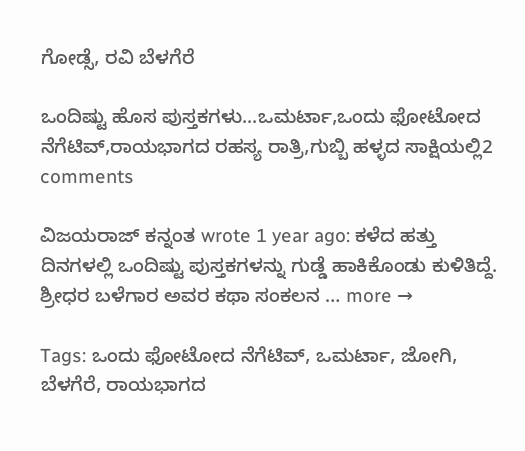ಗೋಡ್ಸೆ, ರವಿ ಬೆಳಗೆರೆ

ಒಂದಿಷ್ಟು ಹೊಸ ಪುಸ್ತಕಗಳು...ಒಮರ್ಟಾ,ಒಂದು ಫೋಟೋದ ನೆಗೆಟಿವ್,ರಾಯಭಾಗದ ರಹಸ್ಯ ರಾತ್ರಿ,ಗುಬ್ಬಿ ಹಳ್ಳದ ಸಾಕ್ಷಿಯಲ್ಲಿ2 comments

ವಿಜಯರಾಜ್ ಕನ್ನಂತ wrote 1 year ago: ಕಳೆದ ಹತ್ತು ದಿನಗಳಲ್ಲಿ ಒಂದಿಷ್ಟು ಪುಸ್ತಕಗಳನ್ನು ಗುಡ್ಡೆ ಹಾಕಿಕೊಂಡು ಕುಳಿತಿದ್ದೆ. ಶ್ರೀಧರ ಬಳೆಗಾರ ಅವರ ಕಥಾ ಸಂಕಲನ … more →

Tags: ಒಂದು ಫೋಟೋದ ನೆಗೆಟಿವ್, ಒಮರ್ಟಾ, ಜೋಗಿ, ಬೆಳಗೆರೆ, ರಾಯಭಾಗದ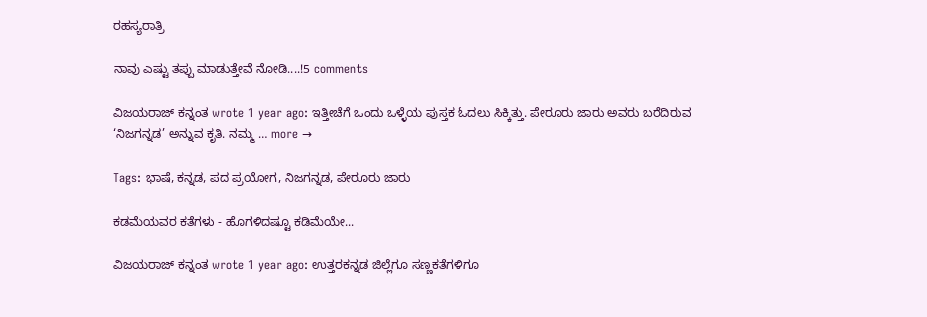ರಹಸ್ಯರಾತ್ರಿ

ನಾವು ಎಷ್ಟು ತಪ್ಪು ಮಾಡುತ್ತೇವೆ ನೋಡಿ....!5 comments

ವಿಜಯರಾಜ್ ಕನ್ನಂತ wrote 1 year ago: ಇತ್ತೀಚೆಗೆ ಒಂದು ಒಳ್ಳೆಯ ಪುಸ್ತಕ ಓದಲು ಸಿಕ್ಕಿತ್ತು. ಪೇರೂರು ಜಾರು ಅವರು ಬರೆದಿರುವ ‘ನಿಜಗನ್ನಡ’ ಅನ್ನುವ ಕೃತಿ. ನಮ್ಮ … more →

Tags: ಭಾಷೆ, ಕನ್ನಡ, ಪದ ಪ್ರಯೋಗ, ನಿಜಗನ್ನಡ, ಪೇರೂರು ಜಾರು

ಕಡಮೆಯವರ ಕತೆಗಳು - ಹೊಗಳಿದಷ್ಟೂ ಕಡಿಮೆಯೇ...

ವಿಜಯರಾಜ್ ಕನ್ನಂತ wrote 1 year ago: ಉತ್ತರಕನ್ನಡ ಜಿಲ್ಲೆಗೂ ಸಣ್ಣಕತೆಗಳಿಗೂ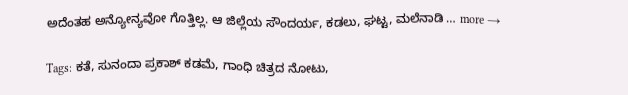ಅದೆಂತಹ ಅನ್ಯೋನ್ಯವೋ ಗೊತ್ತಿಲ್ಲ. ಆ ಜಿಲ್ಲೆಯ ಸೌಂದರ್ಯ, ಕಡಲು, ಘಟ್ಟ, ಮಲೆನಾಡಿ … more →

Tags: ಕತೆ, ಸುನಂದಾ ಪ್ರಕಾಶ್ ಕಡಮೆ, ಗಾಂಧಿ ಚಿತ್ರದ ನೋಟು,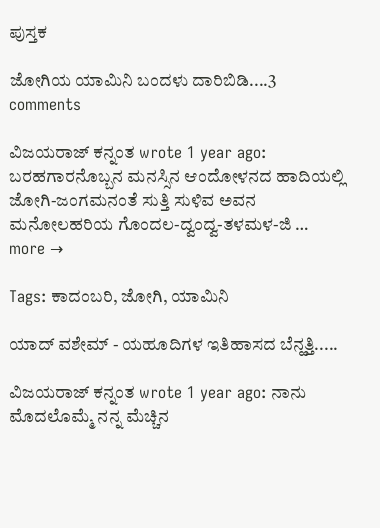ಪುಸ್ತಕ

ಜೋಗಿಯ ಯಾಮಿನಿ ಬಂದಳು ದಾರಿಬಿಡಿ....3 comments

ವಿಜಯರಾಜ್ ಕನ್ನಂತ wrote 1 year ago: ಬರಹಗಾರನೊಬ್ಬನ ಮನಸ್ಸಿನ ಆಂದೋಳನದ ಹಾದಿಯಲ್ಲಿ ಜೋಗಿ-ಜಂಗಮನಂತೆ ಸುತ್ತಿ ಸುಳಿವ ಅವನ ಮನೋಲಹರಿಯ ಗೊಂದಲ-ದ್ವಂದ್ವ-ತಳಮಳ-ಜಿ … more →

Tags: ಕಾದಂಬರಿ, ಜೋಗಿ, ಯಾಮಿನಿ

ಯಾದ್ ವಶೇಮ್ - ಯಹೂದಿಗಳ ಇತಿಹಾಸದ ಬೆನ್ಹತ್ತಿ.....

ವಿಜಯರಾಜ್ ಕನ್ನಂತ wrote 1 year ago: ನಾನು ಮೊದಲೊಮ್ಮೆ ನನ್ನ ಮೆಚ್ಚಿನ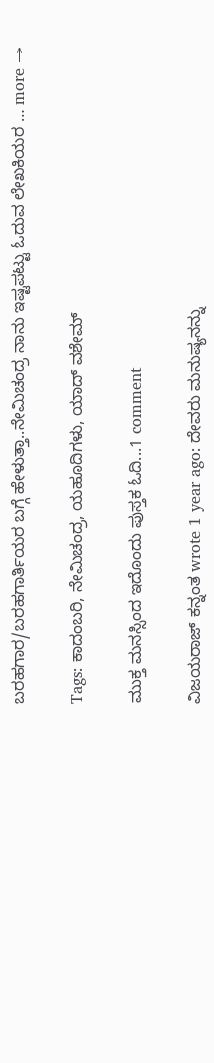ಬರಹಗಾರ/ಬರಹಗಾರ್ತಿಯರ ಬಗ್ಗೆ ಹೇಳುತ್ತಾ..ನೇಮಿಚಂದ್ರ ನಾನು ಇಷ್ಟಪಟ್ಟು ಓದುವ ಲೇಖಕಿಯರ … more →

Tags: ಕಾದಂಬರಿ, ನೇಮಿಚಂದ್ರ, ಯಹೂದಿಗಳು, ಯಾದ್ ವಶೇಮ್

ಮುಕ್ತ ಮನಸ್ಸಿಂದ ಇದೊಂದು ಪುಸ್ತಕ ಓದಿ...1 comment

ವಿಜಯರಾಜ್ ಕನ್ನಂತ wrote 1 year ago: ದೇವರು ಮನುಷ್ಯನನ್ನು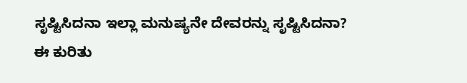ಸೃಷ್ಟಿಸಿದನಾ ಇಲ್ಲಾ ಮನುಷ್ಯನೇ ದೇವರನ್ನು ಸೃಷ್ಟಿಸಿದನಾ? ಈ ಕುರಿತು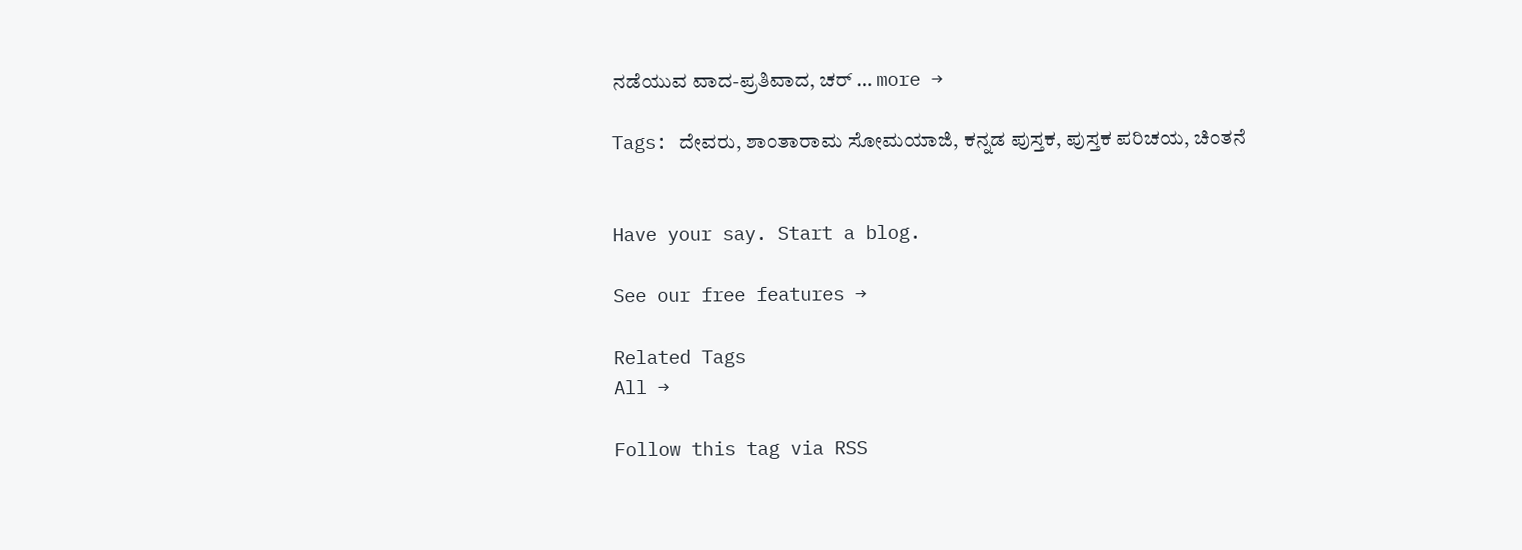ನಡೆಯುವ ವಾದ-ಪ್ರತಿವಾದ, ಚರ್ … more →

Tags: ದೇವರು, ಶಾಂತಾರಾಮ ಸೋಮಯಾಜಿ, ಕನ್ನಡ ಪುಸ್ತಕ, ಪುಸ್ತಕ ಪರಿಚಯ, ಚಿಂತನೆ


Have your say. Start a blog.

See our free features →

Related Tags
All →

Follow this tag via RSS